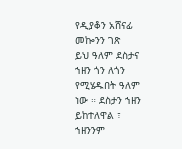የዲያቆን አሸናፊ መኰንን ገጽ
ይህ ዓለም ደስታና ኀዘን ጎን ለጎን የሚሄዱበት ዓለም ነው ። ደስታን ኀዘን ይከተለዋል ፣ ኀዘንንም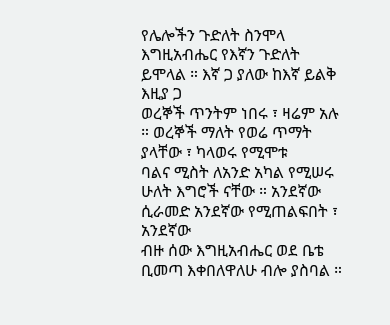የሌሎችን ጉድለት ስንሞላ እግዚአብሔር የእኛን ጉድለት ይሞላል ። እኛ ጋ ያለው ከእኛ ይልቅ እዚያ ጋ
ወረኞች ጥንትም ነበሩ ፣ ዛሬም አሉ ። ወረኞች ማለት የወሬ ጥማት ያላቸው ፣ ካላወሩ የሚሞቱ
ባልና ሚስት ለአንድ አካል የሚሠሩ ሁለት እግሮች ናቸው ። አንደኛው ሲራመድ አንደኛው የሚጠልፍበት ፣ አንደኛው
ብዙ ሰው እግዚአብሔር ወደ ቤቴ ቢመጣ እቀበለዋለሁ ብሎ ያስባል ።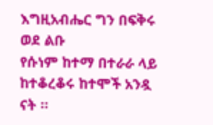እግዚአብሔር ግን በፍቅሩ ወደ ልቡ
የሱነም ከተማ በተራራ ላይ ከተቆረቆሩ ከተሞች አንዷ ናት ።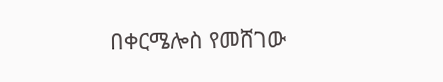በቀርሜሎስ የመሸገው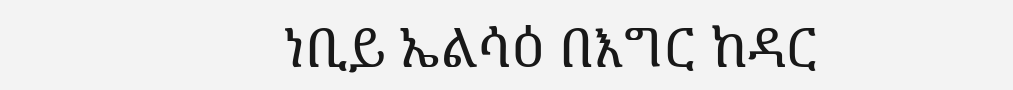ነቢይ ኤልሳዕ በእግር ከዳር